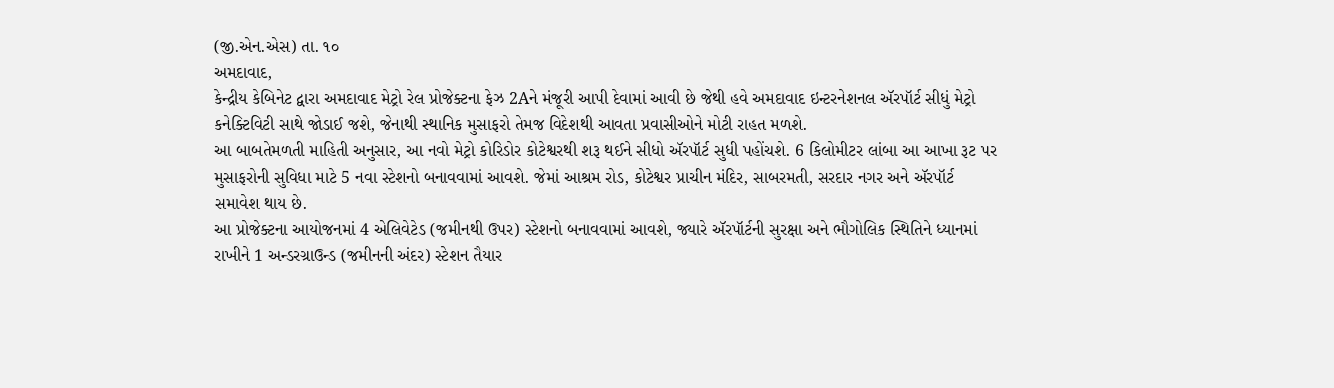(જી.એન.એસ) તા. ૧૦
અમદાવાદ,
કેન્દ્રીય કેબિનેટ દ્વારા અમદાવાદ મેટ્રો રેલ પ્રોજેક્ટના ફેઝ 2Aને મંજૂરી આપી દેવામાં આવી છે જેથી હવે અમદાવાદ ઇન્ટરનેશનલ ઍરપૉર્ટ સીધું મેટ્રો કનેક્ટિવિટી સાથે જોડાઈ જશે, જેનાથી સ્થાનિક મુસાફરો તેમજ વિદેશથી આવતા પ્રવાસીઓને મોટી રાહત મળશે.
આ બાબતેમળતી માહિતી અનુસાર, આ નવો મેટ્રો કોરિડોર કોટેશ્વરથી શરૂ થઈને સીધો ઍરપૉર્ટ સુધી પહોંચશે. 6 કિલોમીટર લાંબા આ આખા રૂટ પર મુસાફરોની સુવિધા માટે 5 નવા સ્ટેશનો બનાવવામાં આવશે. જેમાં આશ્રમ રોડ, કોટેશ્વર પ્રાચીન મંદિર, સાબરમતી, સરદાર નગર અને ઍરપૉર્ટ સમાવેશ થાય છે.
આ પ્રોજેક્ટના આયોજનમાં 4 એલિવેટેડ (જમીનથી ઉપર) સ્ટેશનો બનાવવામાં આવશે, જ્યારે ઍરપૉર્ટની સુરક્ષા અને ભૌગોલિક સ્થિતિને ધ્યાનમાં રાખીને 1 અન્ડરગ્રાઉન્ડ (જમીનની અંદર) સ્ટેશન તૈયાર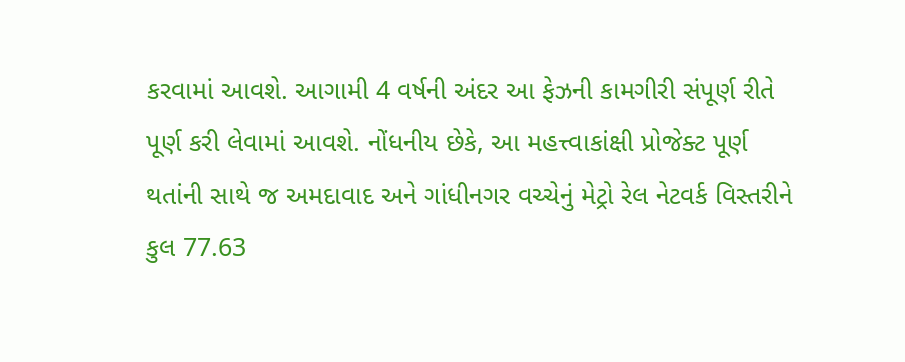કરવામાં આવશે. આગામી 4 વર્ષની અંદર આ ફેઝની કામગીરી સંપૂર્ણ રીતે પૂર્ણ કરી લેવામાં આવશે. નોંધનીય છેકે, આ મહત્ત્વાકાંક્ષી પ્રોજેક્ટ પૂર્ણ થતાંની સાથે જ અમદાવાદ અને ગાંધીનગર વચ્ચેનું મેટ્રો રેલ નેટવર્ક વિસ્તરીને કુલ 77.63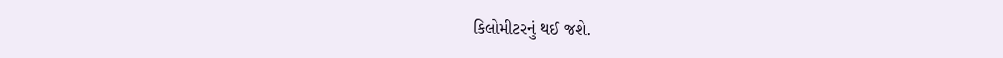કિલોમીટરનું થઈ જશે.